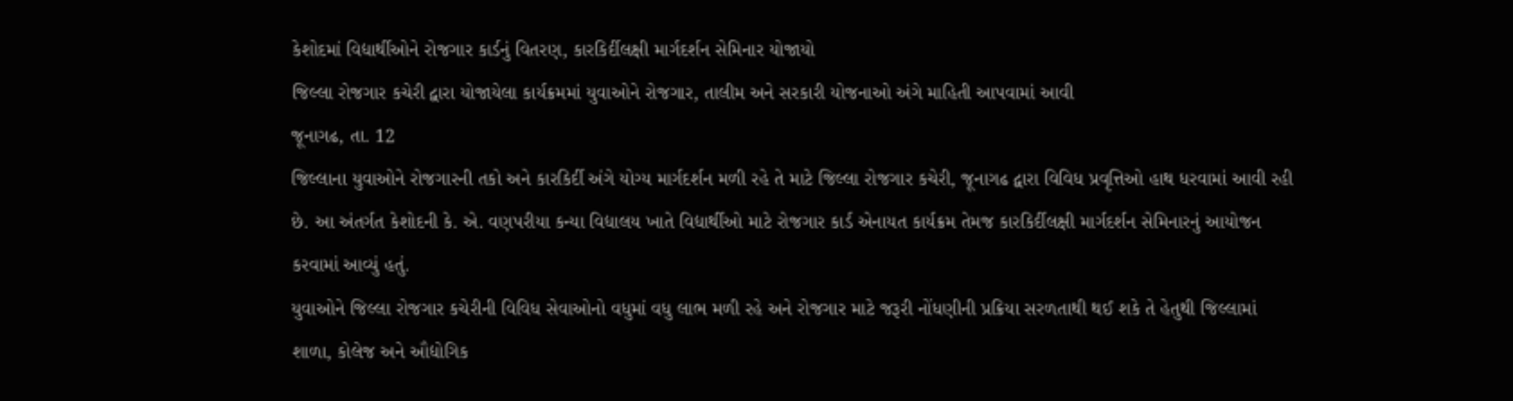કેશોદમાં વિદ્યાર્થીઓને રોજગાર કાર્ડનું વિતરણ, કારકિર્દીલક્ષી માર્ગદર્શન સેમિનાર યોજાયો
જિલ્લા રોજગાર કચેરી દ્વારા યોજાયેલા કાર્યક્રમમાં યુવાઓને રોજગાર, તાલીમ અને સરકારી યોજનાઓ અંગે માહિતી આપવામાં આવી
જૂનાગઢ, તા. 12
જિલ્લાના યુવાઓને રોજગારની તકો અને કારકિર્દી અંગે યોગ્ય માર્ગદર્શન મળી રહે તે માટે જિલ્લા રોજગાર કચેરી, જૂનાગઢ દ્વારા વિવિધ પ્રવૃત્તિઓ હાથ ધરવામાં આવી રહી છે. આ અંતર્ગત કેશોદની કે. એ. વણપરીયા કન્યા વિદ્યાલય ખાતે વિદ્યાર્થીઓ માટે રોજગાર કાર્ડ એનાયત કાર્યક્રમ તેમજ કારકિર્દીલક્ષી માર્ગદર્શન સેમિનારનું આયોજન કરવામાં આવ્યું હતું.
યુવાઓને જિલ્લા રોજગાર કચેરીની વિવિધ સેવાઓનો વધુમાં વધુ લાભ મળી રહે અને રોજગાર માટે જરૂરી નોંધણીની પ્રક્રિયા સરળતાથી થઈ શકે તે હેતુથી જિલ્લામાં શાળા, કોલેજ અને ઔદ્યોગિક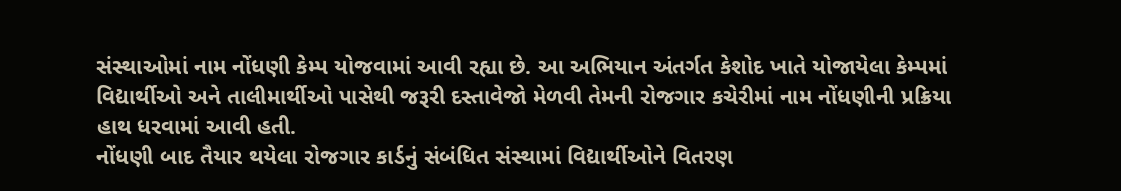સંસ્થાઓમાં નામ નોંધણી કેમ્પ યોજવામાં આવી રહ્યા છે. આ અભિયાન અંતર્ગત કેશોદ ખાતે યોજાયેલા કેમ્પમાં વિદ્યાર્થીઓ અને તાલીમાર્થીઓ પાસેથી જરૂરી દસ્તાવેજો મેળવી તેમની રોજગાર કચેરીમાં નામ નોંધણીની પ્રક્રિયા હાથ ધરવામાં આવી હતી.
નોંધણી બાદ તૈયાર થયેલા રોજગાર કાર્ડનું સંબંધિત સંસ્થામાં વિદ્યાર્થીઓને વિતરણ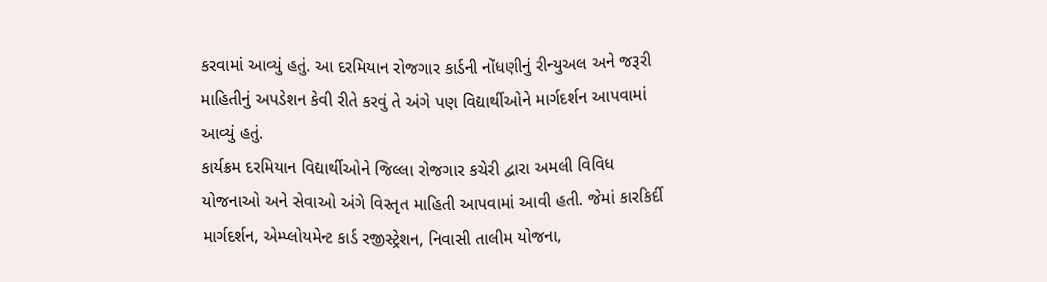કરવામાં આવ્યું હતું. આ દરમિયાન રોજગાર કાર્ડની નોંધણીનું રીન્યુઅલ અને જરૂરી માહિતીનું અપડેશન કેવી રીતે કરવું તે અંગે પણ વિદ્યાર્થીઓને માર્ગદર્શન આપવામાં આવ્યું હતું.
કાર્યક્રમ દરમિયાન વિદ્યાર્થીઓને જિલ્લા રોજગાર કચેરી દ્વારા અમલી વિવિધ યોજનાઓ અને સેવાઓ અંગે વિસ્તૃત માહિતી આપવામાં આવી હતી. જેમાં કારકિર્દી માર્ગદર્શન, એમ્પ્લોયમેન્ટ કાર્ડ રજીસ્ટ્રેશન, નિવાસી તાલીમ યોજના,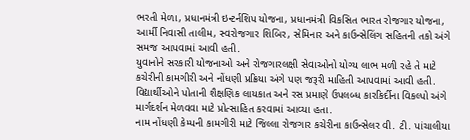ભરતી મેળા, પ્રધાનમંત્રી ઇન્ટર્નશિપ યોજના, પ્રધાનમંત્રી વિકસિત ભારત રોજગાર યોજના, આર્મી નિવાસી તાલીમ, સ્વરોજગાર શિબિર, સેમિનાર અને કાઉન્સેલિંગ સહિતની તકો અંગે સમજ આપવામાં આવી હતી.
યુવાનોને સરકારી યોજનાઓ અને રોજગારલક્ષી સેવાઓનો યોગ્ય લાભ મળી રહે તે માટે કચેરીની કામગીરી અને નોંધણી પ્રક્રિયા અંગે પણ જરૂરી માહિતી આપવામાં આવી હતી. વિદ્યાર્થીઓને પોતાની શૈક્ષણિક લાયકાત અને રસ પ્રમાણે ઉપલબ્ધ કારકિર્દીના વિકલ્પો અંગે માર્ગદર્શન મેળવવા માટે પ્રોત્સાહિત કરવામાં આવ્યા હતા.
નામ નોંધણી કેમ્પની કામગીરી માટે જિલ્લા રોજગાર કચેરીના કાઉન્સેલર વી. ટી. પાંચાલીયા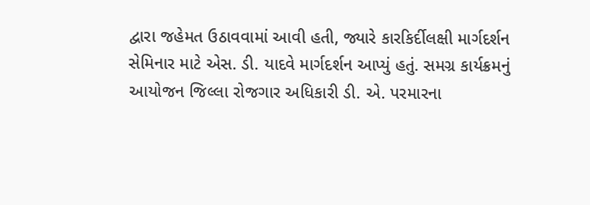દ્વારા જહેમત ઉઠાવવામાં આવી હતી, જ્યારે કારકિર્દીલક્ષી માર્ગદર્શન સેમિનાર માટે એસ. ડી. યાદવે માર્ગદર્શન આપ્યું હતું. સમગ્ર કાર્યક્રમનું આયોજન જિલ્લા રોજગાર અધિકારી ડી. એ. પરમારના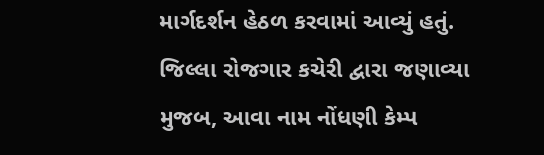માર્ગદર્શન હેઠળ કરવામાં આવ્યું હતું.
જિલ્લા રોજગાર કચેરી દ્વારા જણાવ્યા મુજબ, આવા નામ નોંધણી કેમ્પ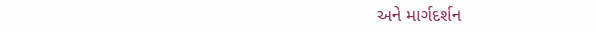અને માર્ગદર્શન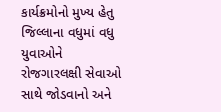કાર્યક્રમોનો મુખ્ય હેતુ જિલ્લાના વધુમાં વધુ યુવાઓને રોજગારલક્ષી સેવાઓ સાથે જોડવાનો અને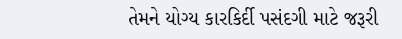તેમને યોગ્ય કારકિર્દી પસંદગી માટે જરૂરી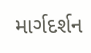માર્ગદર્શન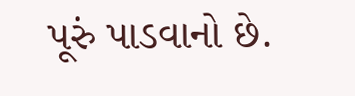પૂરું પાડવાનો છે.